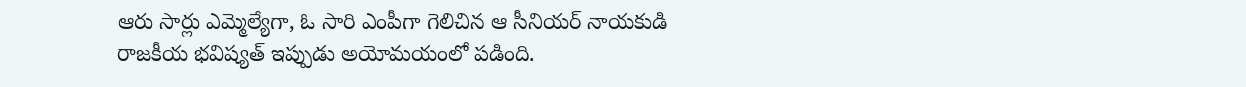ఆరు సార్లు ఎమ్మెల్యేగా, ఓ సారి ఎంపీగా గెలిచిన ఆ సీనియర్ నాయకుడి రాజకీయ భవిష్యత్ ఇప్పుడు అయోమయంలో పడింది.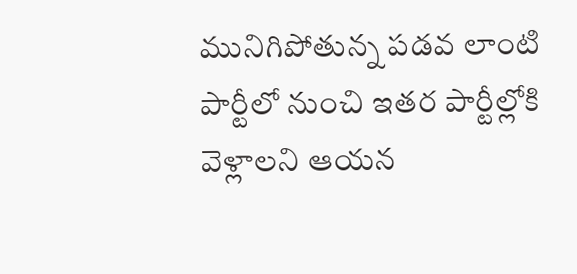మునిగిపోతున్న పడవ లాంటి పార్టీలో నుంచి ఇతర పార్టీల్లోకి వెళ్లాలని ఆయన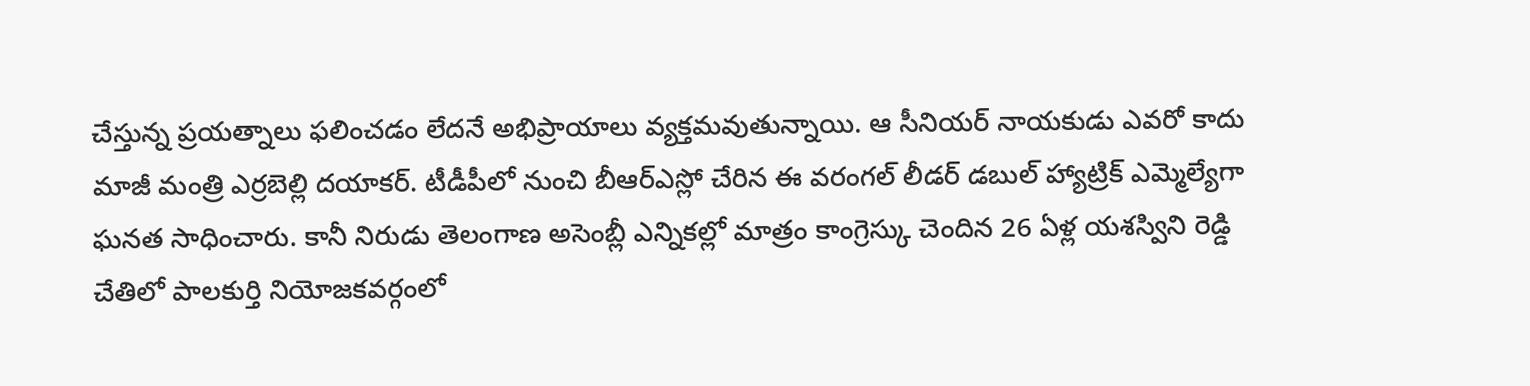చేస్తున్న ప్రయత్నాలు ఫలించడం లేదనే అభిప్రాయాలు వ్యక్తమవుతున్నాయి. ఆ సీనియర్ నాయకుడు ఎవరో కాదు మాజీ మంత్రి ఎర్రబెల్లి దయాకర్. టీడీపీలో నుంచి బీఆర్ఎస్లో చేరిన ఈ వరంగల్ లీడర్ డబుల్ హ్యాట్రిక్ ఎమ్మెల్యేగా ఘనత సాధించారు. కానీ నిరుడు తెలంగాణ అసెంబ్లీ ఎన్నికల్లో మాత్రం కాంగ్రెస్కు చెందిన 26 ఏళ్ల యశస్విని రెడ్డి చేతిలో పాలకుర్తి నియోజకవర్గంలో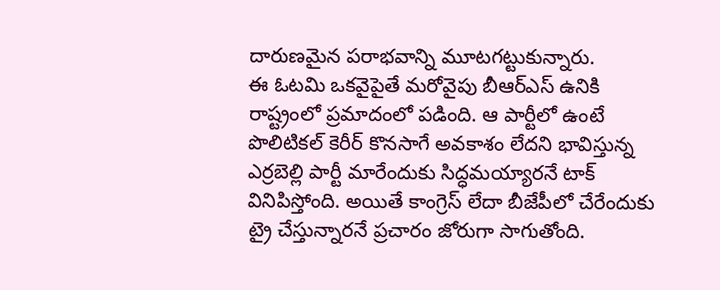దారుణమైన పరాభవాన్ని మూటగట్టుకున్నారు.
ఈ ఓటమి ఒకవైపైతే మరోవైపు బీఆర్ఎస్ ఉనికి రాష్ట్రంలో ప్రమాదంలో పడింది. ఆ పార్టీలో ఉంటే పొలిటికల్ కెరీర్ కొనసాగే అవకాశం లేదని భావిస్తున్న ఎర్రబెల్లి పార్టీ మారేందుకు సిద్ధమయ్యారనే టాక్ వినిపిస్తోంది. అయితే కాంగ్రెస్ లేదా బీజేపీలో చేరేందుకు ట్రై చేస్తున్నారనే ప్రచారం జోరుగా సాగుతోంది.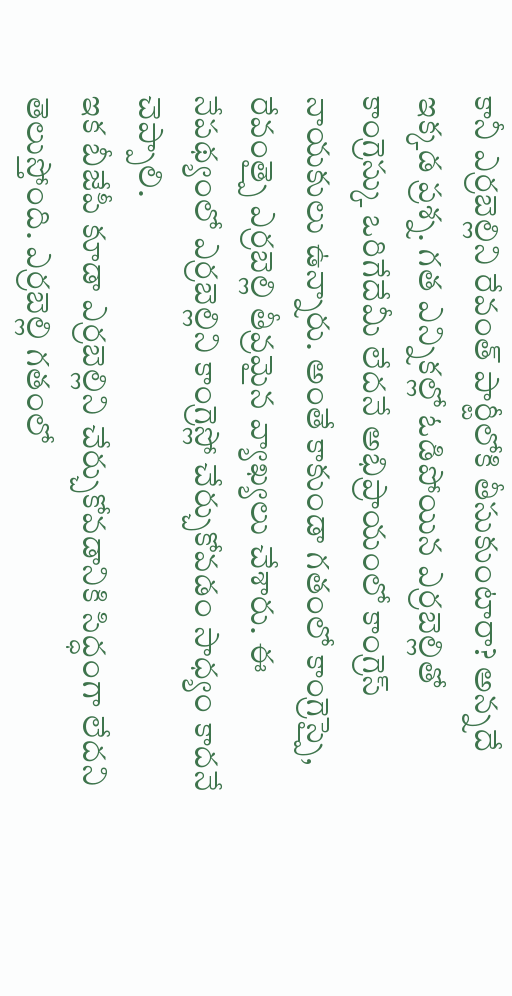కానీ ఎర్రబెల్లిని రేవంత్ పార్టీలోకి తీసుకుంటారా? అన్నదే ఇక్కడ ప్రశ్న. గత ఎన్నికల్లో ఓడిపోయిన ఎర్రబెల్లితో కాంగ్రెస్కు ఒరిగేదేమీ లేదనే అభిప్రాయంలో కాంగ్రెస్ నాయకులు ఉన్నారు. అంతే కాకుండా గతంలో కాంగ్రెస్పై, రేవంత్పై ఎర్రబెల్లి తీవ్రమైన వ్యాఖ్యలు చేశారు. ఈ నేపథ్యంలో ఎర్రబెల్లిని కాంగ్రెస్లో చేర్చుకోవడం సాధ్యం కాదనే చెప్పాలి.
ఇక బీజేపీ కూడా ఎర్రబెల్లిని చేర్చుకోవడానికి సిద్ధంగా లేదని తెలుస్తోంది. ఎర్రబెల్లి గతంలో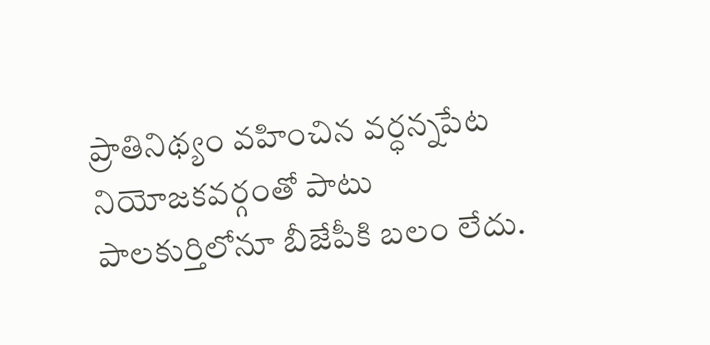ప్రాతినిథ్యం వహించిన వర్ధన్నపేట నియోజకవర్గంతో పాటు పాలకుర్తిలోనూ బీజేపీకి బలం లేదు.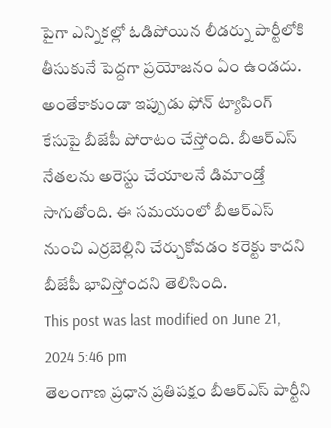పైగా ఎన్నికల్లో ఓడిపోయిన లీడర్ను పార్టీలోకి తీసుకునే పెద్దగా ప్రయోజనం ఏం ఉండదు. అంతేకాకుండా ఇప్పుడు ఫోన్ ట్యాపింగ్ కేసుపై బీజేపీ పోరాటం చేస్తోంది. బీఆర్ఎస్ నేతలను అరెస్టు చేయాలనే డిమాండ్తో సాగుతోంది. ఈ సమయంలో బీఆర్ఎస్ నుంచి ఎర్రబెల్లిని చేర్చుకోవడం కరెక్టు కాదని బీజేపీ భావిస్తోందని తెలిసింది.
This post was last modified on June 21, 2024 5:46 pm
తెలంగాణ ప్రధాన ప్రతిపక్షం బీఆర్ఎస్ పార్టీని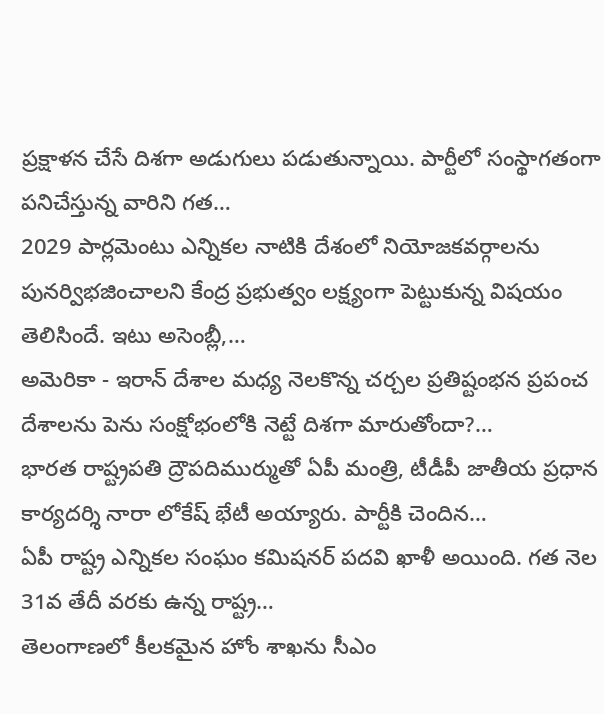ప్రక్షాళన చేసే దిశగా అడుగులు పడుతున్నాయి. పార్టీలో సంస్థాగతంగా పనిచేస్తున్న వారిని గత…
2029 పార్లమెంటు ఎన్నికల నాటికి దేశంలో నియోజకవర్గాలను పునర్విభజించాలని కేంద్ర ప్రభుత్వం లక్ష్యంగా పెట్టుకున్న విషయం తెలిసిందే. ఇటు అసెంబ్లీ,…
అమెరికా - ఇరాన్ దేశాల మధ్య నెలకొన్న చర్చల ప్రతిష్టంభన ప్రపంచ దేశాలను పెను సంక్షోభంలోకి నెట్టే దిశగా మారుతోందా?…
భారత రాష్ట్రపతి ద్రౌపదిముర్ముతో ఏపీ మంత్రి, టీడీపీ జాతీయ ప్రధాన కార్యదర్శి నారా లోకేష్ భేటీ అయ్యారు. పార్టీకి చెందిన…
ఏపీ రాష్ట్ర ఎన్నికల సంఘం కమిషనర్ పదవి ఖాళీ అయింది. గత నెల 31వ తేదీ వరకు ఉన్న రాష్ట్ర…
తెలంగాణలో కీలకమైన హోం శాఖను సీఎం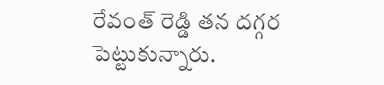రేవంత్ రెడ్డి తన దగ్గర పెట్టుకున్నారు.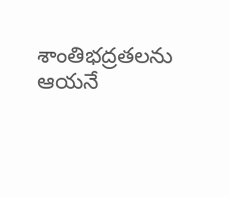శాంతిభద్రతలను ఆయనే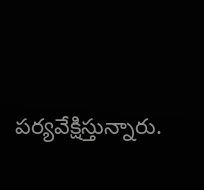పర్యవేక్షిస్తున్నారు.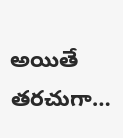అయితే తరచుగా…